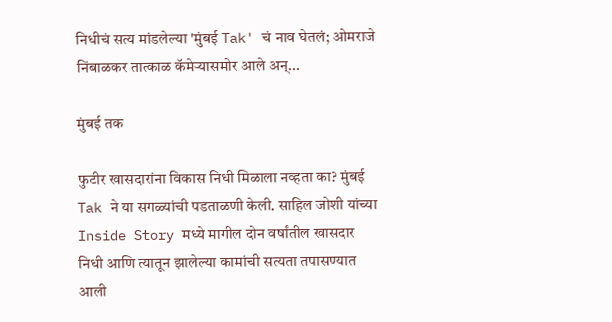निधीचं सत्य मांडलेल्या 'मुंबई Tak' चं नाव घेतलं; ओमराजे निंबाळकर तात्काळ कॅमेऱ्यासमोर आले अन्...

मुंबई तक

फुटीर खासदारांना विकास निधी मिळाला नव्हता का? मुंबई Tak ने या सगळ्यांची पडताळणी केली. साहिल जोशी यांच्या Inside Story मध्ये मागील दोन वर्षांतील खासदार निधी आणि त्यातून झालेल्या कामांची सत्यता तपासण्यात आली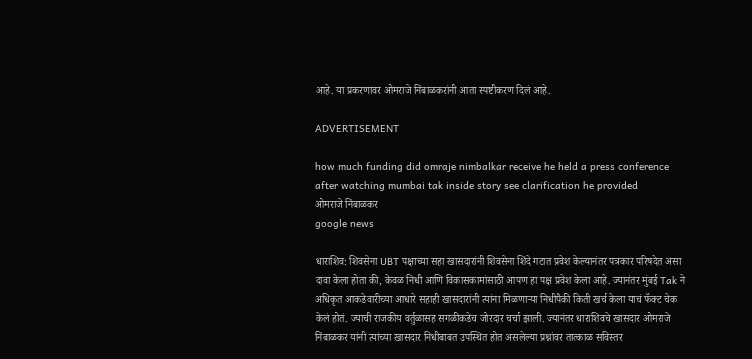आहे. या प्रकरणावर ओमराजे निंबाळकरांनी आता स्पष्टीकरण दिलं आहे.

ADVERTISEMENT

how much funding did omraje nimbalkar receive he held a press conference after watching mumbai tak inside story see clarification he provided
ओमराजे निंबाळकर
google news

धाराशिव: शिवसेना UBT पक्षाच्या सहा खासदारांनी शिवसेना शिंदे गटात प्रवेश केल्यानंतर पत्रकार परिषदेत असा दावा केला होता की, केवळ निधी आणि विकासकामांसाठी आपण हा पक्ष प्रवेश केला आहे. ज्यानंतर मुंबई Tak ने अधिकृत आकडेवारीच्या आधारे सहाही खासदारांनी त्यांना मिळणाऱ्या निधीपैकी किती खर्च केला याचं फॅक्ट चेक केलं होतं. ज्याची राजकीय वर्तुळासह सगळीकडेच जोरदार चर्चा झाली. ज्यानंतर धाराशिवचे खासदार ओमराजे निंबाळकर यांनी त्यांच्या खासदार निधीबाबत उपस्थित होत असलेल्या प्रश्नांवर तात्काळ सविस्तर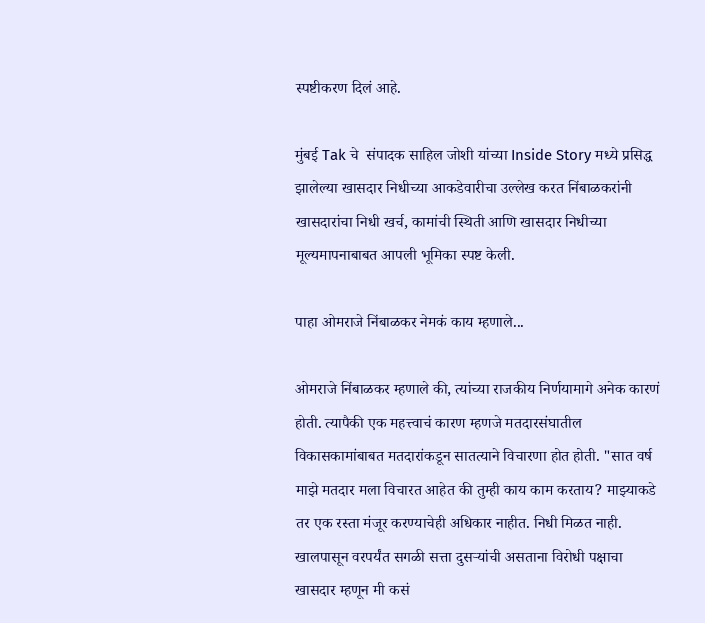स्पष्टीकरण दिलं आहे.

मुंबई Tak चे  संपादक साहिल जोशी यांच्या Inside Story मध्ये प्रसिद्ध झालेल्या खासदार निधीच्या आकडेवारीचा उल्लेख करत निंबाळकरांनी खासदारांचा निधी खर्च, कामांची स्थिती आणि खासदार निधीच्या मूल्यमापनाबाबत आपली भूमिका स्पष्ट केली.

पाहा ओमराजे निंबाळकर नेमकं काय म्हणाले...

ओमराजे निंबाळकर म्हणाले की, त्यांच्या राजकीय निर्णयामागे अनेक कारणं होती. त्यापैकी एक महत्त्वाचं कारण म्हणजे मतदारसंघातील विकासकामांबाबत मतदारांकडून सातत्याने विचारणा होत होती. "सात वर्ष माझे मतदार मला विचारत आहेत की तुम्ही काय काम करताय? माझ्याकडे तर एक रस्ता मंजूर करण्याचेही अधिकार नाहीत. निधी मिळत नाही. खालपासून वरपर्यंत सगळी सत्ता दुसऱ्यांची असताना विरोधी पक्षाचा खासदार म्हणून मी कसं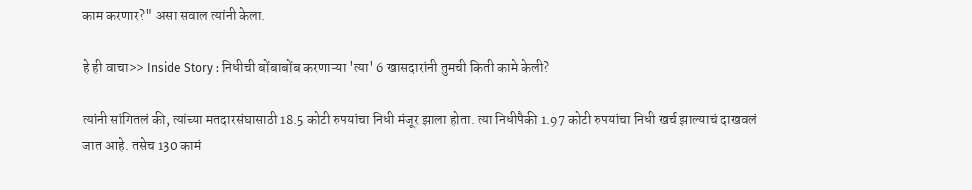काम करणार?" असा सवाल त्यांनी केला.

हे ही वाचा>> Inside Story : निधीची बोंबाबोंब करणाऱ्या 'त्या' 6 खासदारांनी तुमची किती कामे केली?

त्यांनी सांगितलं की, त्यांच्या मतदारसंघासाठी 18.5 कोटी रुपयांचा निधी मंजूर झाला होता. त्या निधीपैकी 1.97 कोटी रुपयांचा निधी खर्च झाल्याचं दाखवलं जात आहे. तसेच 130 कामं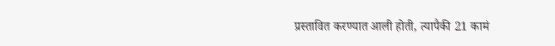प्रस्तावित करण्यात आली होती, त्यापैकी 21 कामं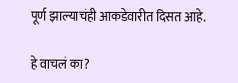पूर्ण झाल्याचंही आकडेवारीत दिसत आहे.

हे वाचलं का?